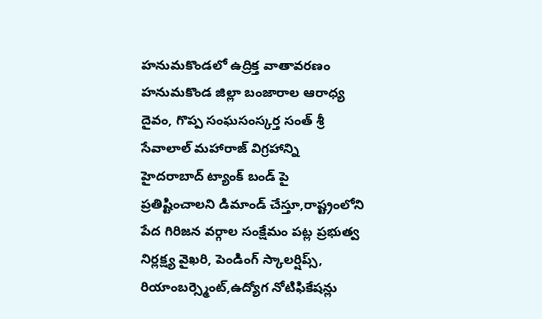హనుమకొండలో ఉద్రిక్త వాతావరణం
హనుమకొండ జిల్లా బంజారాల ఆరాధ్య దైవం, గొప్ప సంఘసంస్కర్త సంత్ శ్రీ సేవాలాల్ మహారాజ్ విగ్రహాన్ని హైదరాబాద్ ట్యాంక్ బండ్ పై ప్రతిష్టించాలని డిమాండ్ చేస్తూ,రాష్ట్రంలోని పేద గిరిజన వర్గాల సంక్షేమం పట్ల ప్రభుత్వ నిర్లక్ష్య వైఖరి, పెండింగ్ స్కాలర్షిప్స్, రియాంబర్స్మెంట్,ఉద్యోగ నోటిఫికేషన్లు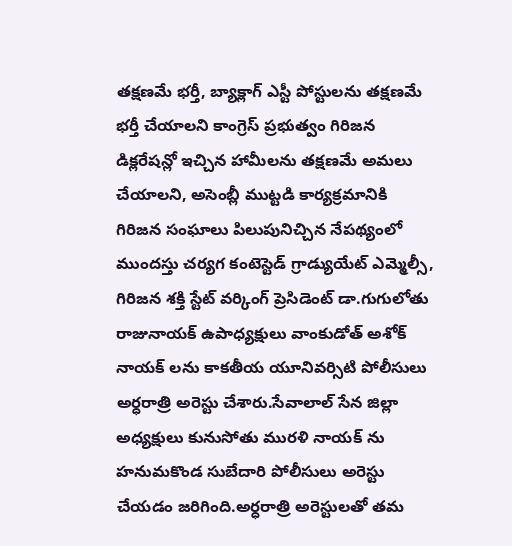తక్షణమే భర్తీ, బ్యాక్లాగ్ ఎస్టీ పోస్టులను తక్షణమే భర్తీ చేయాలని కాంగ్రెస్ ప్రభుత్వం గిరిజన డిక్లరేషన్లో ఇచ్చిన హామీలను తక్షణమే అమలు చేయాలని, అసెంబ్లీ ముట్టడి కార్యక్రమానికి గిరిజన సంఘాలు పిలుపునిచ్చిన నేపథ్యంలో ముందస్తు చర్యగ కంటెస్టెడ్ గ్రాడ్యుయేట్ ఎమ్మెల్సీ, గిరిజన శక్తి స్టేట్ వర్కింగ్ ప్రెసిడెంట్ డా.గుగులోతు రాజునాయక్ ఉపాధ్యక్షులు వాంకుడోత్ అశోక్ నాయక్ లను కాకతీయ యూనివర్సిటి పోలీసులు అర్ధరాత్రి అరెస్టు చేశారు.సేవాలాల్ సేన జిల్లా అధ్యక్షులు కునుసోతు మురళి నాయక్ ను హనుమకొండ సుబేదారి పోలీసులు అరెస్టు చేయడం జరిగింది.అర్ధరాత్రి అరెస్టులతో తమ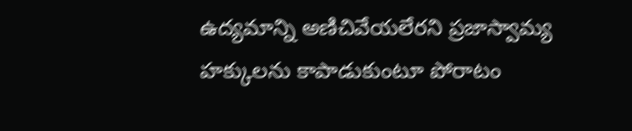ఉద్యమాన్ని అణిచివేయలేరని ప్రజాస్వామ్య హక్కులను కాపాడుకుంటూ పోరాటం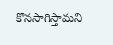కొనసాగిస్తామని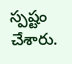స్పష్టం చేశారు.